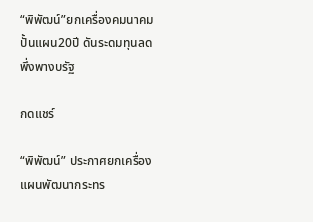“พิพัฒน์”ยกเครื่องคมนาคม ปั้นแผน20ปี ดันระดมทุนลดพึ่งพางบรัฐ

กดแชร์

“พิพัฒน์” ประกาศยกเครื่องแผนพัฒนากระทร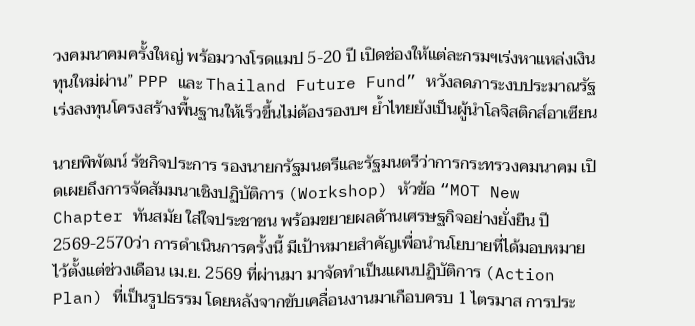วงคมนาคมครั้งใหญ่ พร้อมวางโรดแมป 5-20 ปี เปิดช่องให้แต่ละกรมฯเร่งหาแหล่งเงินทุนใหม่ผ่าน” PPP และ Thailand Future Fund” หวังลดภาระงบประมาณรัฐ เร่งลงทุนโครงสร้างพื้นฐานให้เร็วขึ้นไม่ต้องรองบฯ ย้ำไทยยังเป็นผู้นำโลจิสติกส์อาเซียน

นายพิพัฒน์ รัชกิจประการ รองนายกรัฐมนตรีและรัฐมนตรีว่าการกระทรวงคมนาคม เปิดเผยถึงการจัดสัมมนาเชิงปฏิบัติการ (Workshop) หัวข้อ “MOT New Chapter ทันสมัย ใส่ใจประชาชน พร้อมขยายผลด้านเศรษฐกิจอย่างยั่งยืน ปี 2569-2570ว่า การดำเนินการครั้งนี้ มีเป้าหมายสำคัญเพื่อนำนโยบายที่ได้มอบหมายไว้ตั้งแต่ช่วงเดือน เม.ย. 2569 ที่ผ่านมา มาจัดทำเป็นแผนปฏิบัติการ (Action Plan) ที่เป็นรูปธรรม โดยหลังจากขับเคลื่อนงานมาเกือบครบ 1 ไตรมาส การประ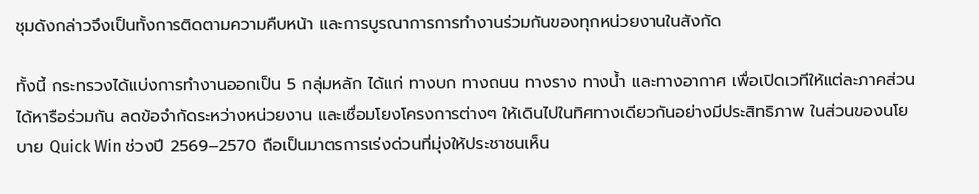ชุมดังกล่าวจึงเป็นทั้งการติดตามความคืบหน้า และการบูรณาการการทำงานร่วมกันของทุกหน่วยงานในสังกัด

ทั้งนี้ กระทรวงได้แบ่งการทำงานออกเป็น 5 กลุ่มหลัก ได้แก่ ทางบก ทางถนน ทางราง ทางน้ำ และทางอากาศ เพื่อเปิดเวทีให้แต่ละภาคส่วนได้หารือร่วมกัน ลดข้อจำกัดระหว่างหน่วยงาน และเชื่อมโยงโครงการต่างๆ ให้เดินไปในทิศทางเดียวกันอย่างมีประสิทธิภาพ ในส่วนของนโยบาย Quick Win ช่วงปี 2569–2570 ถือเป็นมาตรการเร่งด่วนที่มุ่งให้ประชาชนเห็น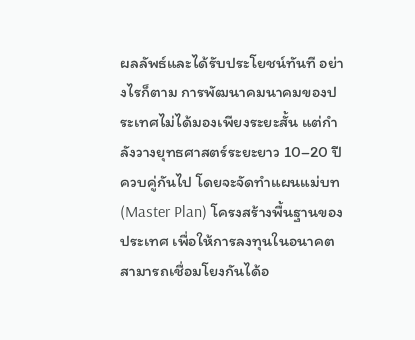ผลลัพธ์และได้รับประโยชน์ทันที อย่างไรก็ตาม การพัฒนาคมนาคมของประเทศไม่ได้มองเพียงระยะสั้น แต่กำลังวางยุทธศาสตร์ระยะยาว 10–20 ปี ควบคู่กันไป โดยจะจัดทำแผนแม่บท (Master Plan) โครงสร้างพื้นฐานของประเทศ เพื่อให้การลงทุนในอนาคตสามารถเชื่อมโยงกันได้อ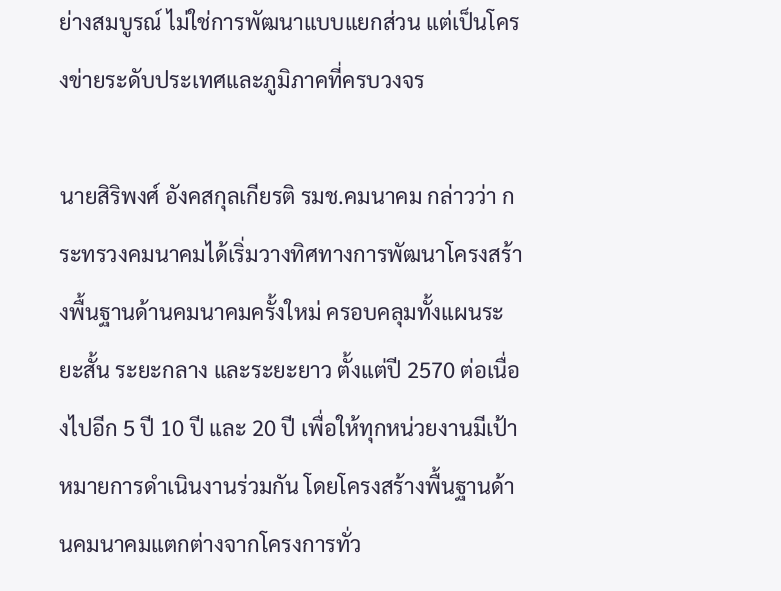ย่างสมบูรณ์ ไม่ใช่การพัฒนาแบบแยกส่วน แต่เป็นโครงข่ายระดับประเทศและภูมิภาคที่ครบวงจร

นายสิริพงศ์ อังคสกุลเกียรติ รมช.คมนาคม กล่าวว่า กระทรวงคมนาคมได้เริ่มวางทิศทางการพัฒนาโครงสร้างพื้นฐานด้านคมนาคมครั้งใหม่ ครอบคลุมทั้งแผนระยะสั้น ระยะกลาง และระยะยาว ตั้งแต่ปี 2570 ต่อเนื่องไปอีก 5 ปี 10 ปี และ 20 ปี เพื่อให้ทุกหน่วยงานมีเป้าหมายการดำเนินงานร่วมกัน โดยโครงสร้างพื้นฐานด้านคมนาคมแตกต่างจากโครงการทั่ว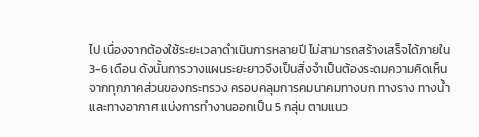ไป เนื่องจากต้องใช้ระยะเวลาดำเนินการหลายปี ไม่สามารถสร้างเสร็จได้ภายใน 3-6 เดือน ดังนั้นการวางแผนระยะยาวจึงเป็นสิ่งจำเป็นต้องระดมความคิดเห็นจากทุกภาคส่วนของกระทรวง ครอบคลุมการคมนาคมทางบก ทางราง ทางน้ำ และทางอากาศ แบ่งการทำงานออกเป็น 5 กลุ่ม ตามแนว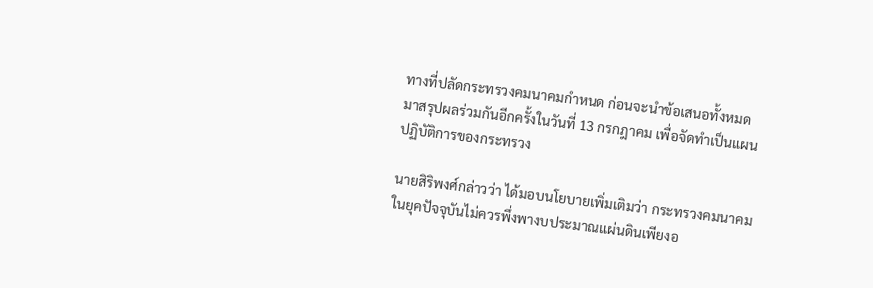ทางที่ปลัดกระทรวงคมนาคมกำหนด ก่อนจะนำข้อเสนอทั้งหมดมาสรุปผลร่วมกันอีกครั้งในวันที่ 13 กรกฎาคม เพื่อจัดทำเป็นแผนปฏิบัติการของกระทรวง

นายสิริพงศ์กล่าวว่า ได้มอบนโยบายเพิ่มเติมว่า กระทรวงคมนาคมในยุคปัจจุบันไม่ควรพึ่งพางบประมาณแผ่นดินเพียงอ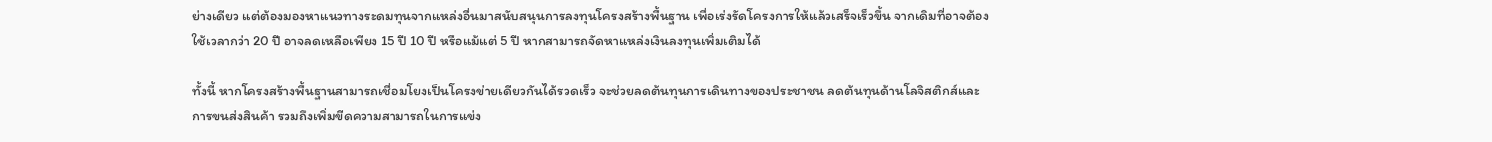ย่างเดียว แต่ต้องมองหาแนวทางระดมทุนจากแหล่งอื่นมาสนับสนุนการลงทุนโครงสร้างพื้นฐาน เพื่อเร่งรัดโครงการให้แล้วเสร็จเร็วขึ้น จากเดิมที่อาจต้องใช้เวลากว่า 20 ปี อาจลดเหลือเพียง 15 ปี 10 ปี หรือแม้แต่ 5 ปี หากสามารถจัดหาแหล่งเงินลงทุนเพิ่มเติมได้

ทั้งนี้ หากโครงสร้างพื้นฐานสามารถเชื่อมโยงเป็นโครงข่ายเดียวกันได้รวดเร็ว จะช่วยลดต้นทุนการเดินทางของประชาชน ลดต้นทุนด้านโลจิสติกส์และการขนส่งสินค้า รวมถึงเพิ่มขีดความสามารถในการแข่ง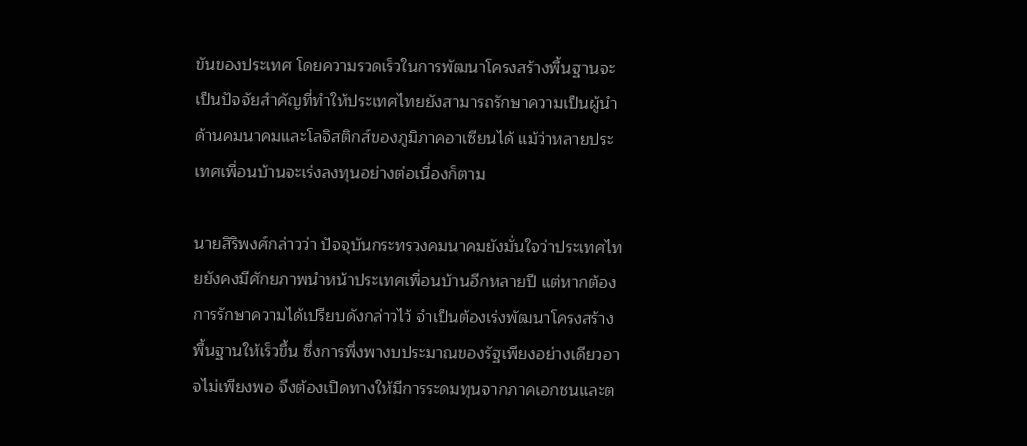ขันของประเทศ โดยความรวดเร็วในการพัฒนาโครงสร้างพื้นฐานจะเป็นปัจจัยสำคัญที่ทำให้ประเทศไทยยังสามารถรักษาความเป็นผู้นำด้านคมนาคมและโลจิสติกส์ของภูมิภาคอาเซียนได้ แม้ว่าหลายประเทศเพื่อนบ้านจะเร่งลงทุนอย่างต่อเนื่องก็ตาม

นายสิริพงศ์กล่าวว่า ปัจจุบันกระทรวงคมนาคมยังมั่นใจว่าประเทศไทยยังคงมีศักยภาพนำหน้าประเทศเพื่อนบ้านอีกหลายปี แต่หากต้องการรักษาความได้เปรียบดังกล่าวไว้ จำเป็นต้องเร่งพัฒนาโครงสร้างพื้นฐานให้เร็วขึ้น ซึ่งการพึ่งพางบประมาณของรัฐเพียงอย่างเดียวอาจไม่เพียงพอ จึงต้องเปิดทางให้มีการระดมทุนจากภาคเอกชนและต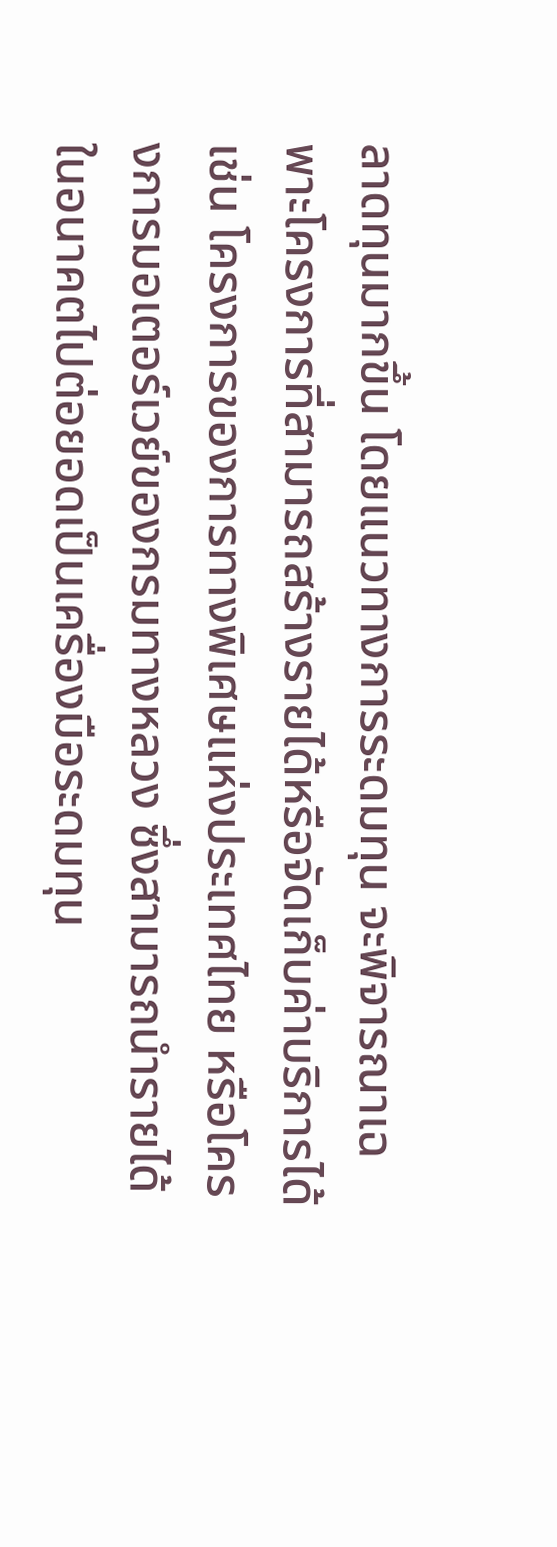ลาดทุนมากขึ้น โดยแนวทางการระดมทุน จะพิจารณาเฉพาะโครงการที่สามารถสร้างรายได้หรือจัดเก็บค่าบริการได้ เช่น โครงการของการทางพิเศษแห่งประเทศไทย หรือโครงการมอเตอร์เวย์ของกรมทางหลวง ซึ่งสามารถนำรายได้ในอนาคตไปต่อยอดเป็นเครื่องมือระดมทุน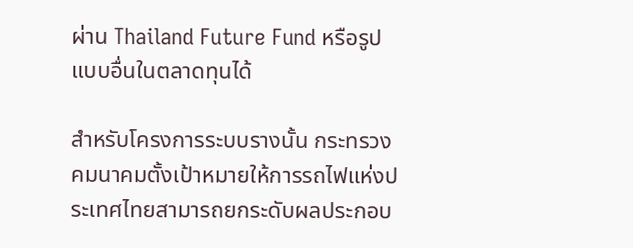ผ่าน Thailand Future Fund หรือรูปแบบอื่นในตลาดทุนได้

สำหรับโครงการระบบรางนั้น กระทรวงคมนาคมตั้งเป้าหมายให้การรถไฟแห่งประเทศไทยสามารถยกระดับผลประกอบ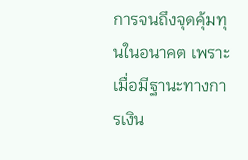การจนถึงจุดคุ้มทุนในอนาคต เพราะเมื่อมีฐานะทางการเงิน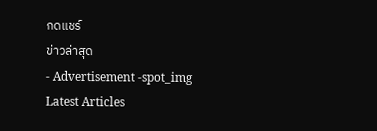กดแชร์
ข่าวล่าสุด
- Advertisement -spot_img
Latest Articles